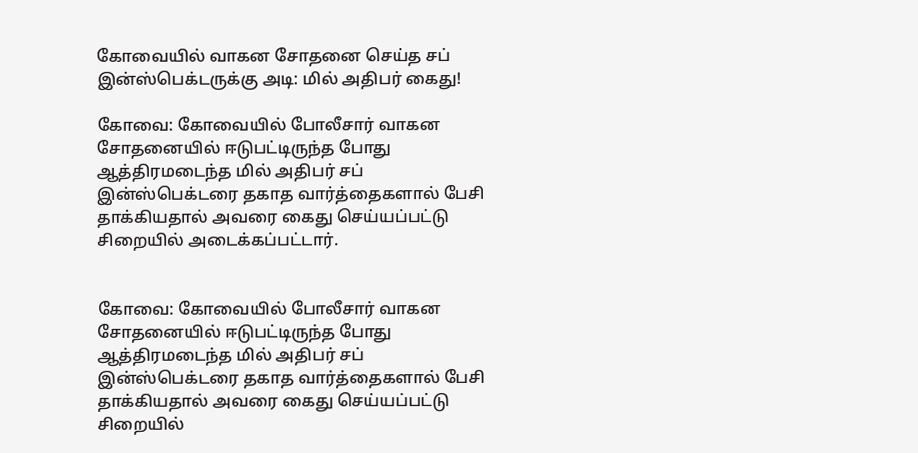கோவையில் வாகன சோதனை செய்த சப் இன்ஸ்பெக்டருக்கு அடி: மில் அதிபர் கைது!

கோவை: கோவையில் போலீசார் வாகன சோதனையில் ஈடுபட்டிருந்த போது ஆத்திரமடைந்த மில் அதிபர் சப் இன்ஸ்பெக்டரை தகாத வார்த்தைகளால் பேசி தாக்கியதால் அவரை கைது செய்யப்பட்டு சிறையில் அடைக்கப்பட்டார்.


கோவை: கோவையில் போலீசார் வாகன சோதனையில் ஈடுபட்டிருந்த போது ஆத்திரமடைந்த மில் அதிபர் சப் இன்ஸ்பெக்டரை தகாத வார்த்தைகளால் பேசி தாக்கியதால் அவரை கைது செய்யப்பட்டு சிறையில்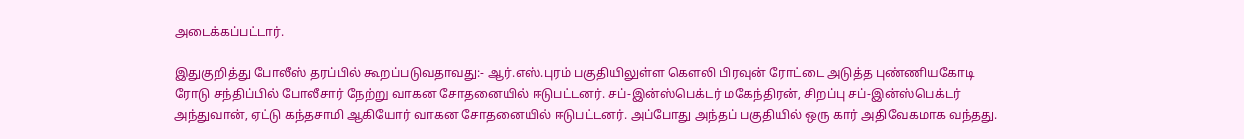அடைக்கப்பட்டார்.

இதுகுறித்து போலீஸ் தரப்பில் கூறப்படுவதாவது:- ஆர்.எஸ்.புரம் பகுதியிலுள்ள கௌலி பிரவுன் ரோட்டை அடுத்த புண்ணியகோடி ரோடு சந்திப்பில் போலீசார் நேற்று வாகன சோதனையில் ஈடுபட்டனர். சப்-இன்ஸ்பெக்டர் மகேந்திரன், சிறப்பு சப்-இன்ஸ்பெக்டர் அந்துவான், ஏட்டு கந்தசாமி ஆகியோர் வாகன சோதனையில் ஈடுபட்டனர். அப்போது அந்தப் பகுதியில் ஒரு கார் அதிவேகமாக வந்தது.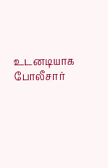உடனடியாக போலீசார்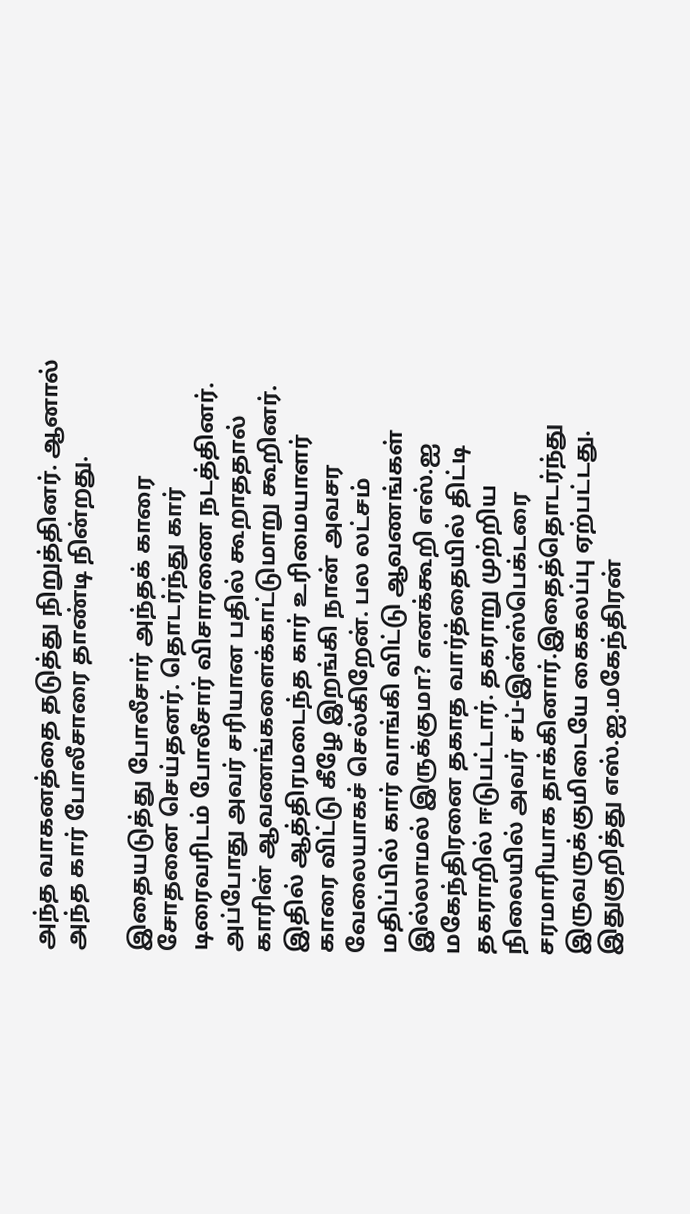அந்த வாகனத்தை தடுத்து நிறுத்தினர். ஆனால் அந்த கார் போலீசாரை தாண்டி நின்றது.

இதையடுத்து போலீசார் அந்தக் காரை சோதனை செய்தனர். தொடர்ந்து கார் டிரைவரிடம் போலீசார் விசாரணை நடத்தினர். அப்போது அவர் சரியான பதில் கூறாததால் காரின் ஆவணங்களைக்காட்டுமாறு கூறினர். இதில் ஆத்திரமடைந்த கார் உரிமையாளர் காரை விட்டு கீழே இறங்கி நான் அவசர வேலையாகச் செல்கிறேன். பல லட்சம் மதிப்பில் கார் வாங்கி விட்டு ஆவணங்கள் இல்லாமல் இருக்குமா? எனக்கூறி எஸ்.ஐ மகேந்திரனை தகாத வார்த்தையில் திட்டி தகராறில் ஈடுபட்டார். தகராறு முற்றிய நிலையில் அவர் சப்-இன்ஸ்பெக்டரை சரமாரியாக தாக்கினார்.இதைத்தொடர்ந்து இருவருக்குமிடையே கைகலப்பு ஏற்பட்டது. இதுகுறித்து எஸ்.ஐ.மகேந்திரன்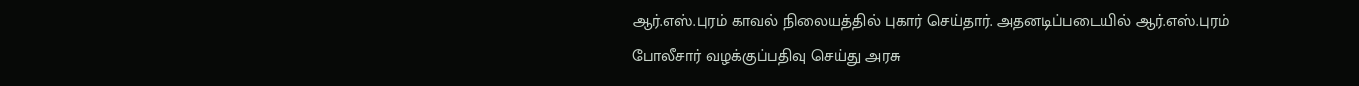ஆர்.எஸ்.புரம் காவல் நிலையத்தில் புகார் செய்தார். அதனடிப்படையில் ஆர்.எஸ்.புரம் போலீசார் வழக்குப்பதிவு செய்து அரசு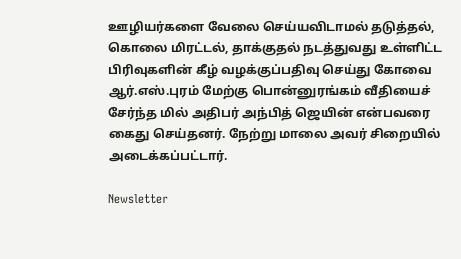ஊழியர்களை வேலை செய்யவிடாமல் தடுத்தல், கொலை மிரட்டல், தாக்குதல் நடத்துவது உள்ளிட்ட பிரிவுகளின் கீழ் வழக்குப்பதிவு செய்து கோவை ஆர்.எஸ்.புரம் மேற்கு பொன்னுரங்கம் வீதியைச் சேர்ந்த மில் அதிபர் அந்பித் ஜெயின் என்பவரை கைது செய்தனர். நேற்று மாலை அவர் சிறையில் அடைக்கப்பட்டார்.

Newsletter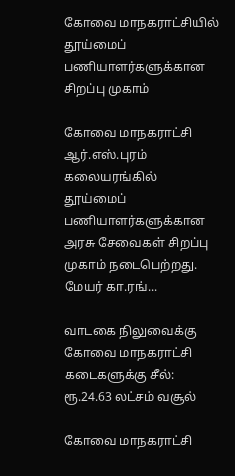கோவை மாநகராட்சியில் தூய்மைப் பணியாளர்களுக்கான சிறப்பு முகாம்

கோவை மாநகராட்சி ஆர்.எஸ்.புரம் கலையரங்கில் தூய்மைப் பணியாளர்களுக்கான அரசு சேவைகள் சிறப்பு முகாம் நடைபெற்றது. மேயர் கா.ரங்...

வாடகை நிலுவைக்கு கோவை மாநகராட்சி கடைகளுக்கு சீல்: ரூ.24.63 லட்சம் வசூல்

கோவை மாநகராட்சி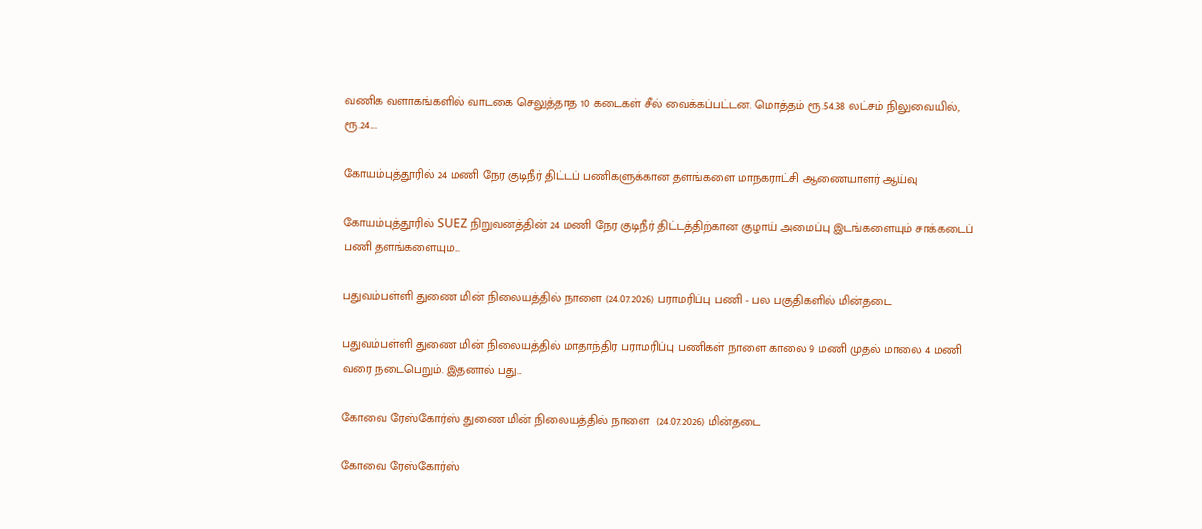வணிக வளாகங்களில் வாடகை செலுத்தாத 10 கடைகள் சீல் வைக்கப்பட்டன. மொத்தம் ரூ.54.38 லட்சம் நிலுவையில், ரூ.24....

கோயம்புத்தூரில் 24 மணி நேர குடிநீர் திட்டப் பணிகளுக்கான தளங்களை மாநகராட்சி ஆணையாளர் ஆய்வு

கோயம்புத்தூரில் SUEZ நிறுவனத்தின் 24 மணி நேர குடிநீர் திட்டத்திற்கான குழாய் அமைப்பு இடங்களையும் சாக்கடைப் பணி தளங்களையும...

பதுவம்பள்ளி துணை மின் நிலையத்தில் நாளை (24.07.2026) பராமரிப்பு பணி - பல பகுதிகளில் மின்தடை

பதுவம்பள்ளி துணை மின் நிலையத்தில் மாதாந்திர பராமரிப்பு பணிகள் நாளை காலை 9 மணி முதல் மாலை 4 மணி வரை நடைபெறும். இதனால் பது...

கோவை ரேஸ்கோர்ஸ் துணை மின் நிலையத்தில் நாளை  (24.07.2026) மின்தடை

கோவை ரேஸ்கோர்ஸ்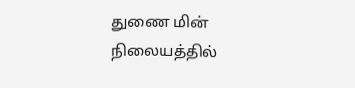துணை மின் நிலையத்தில்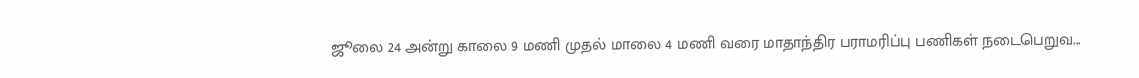ஜூலை 24 அன்று காலை 9 மணி முதல் மாலை 4 மணி வரை மாதாந்திர பராமரிப்பு பணிகள் நடைபெறுவ...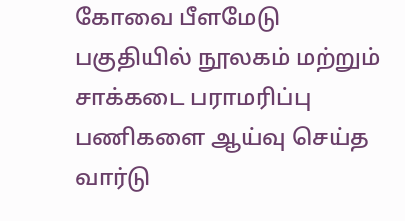கோவை பீளமேடு பகுதியில் நூலகம் மற்றும் சாக்கடை பராமரிப்பு பணிகளை ஆய்வு செய்த வார்டு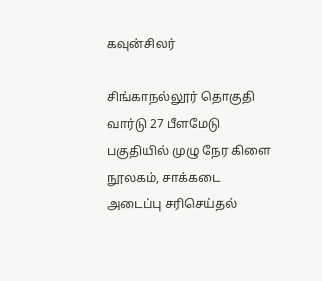கவுன்சிலர்

சிங்காநல்லூர் தொகுதி வார்டு 27 பீளமேடு பகுதியில் முழு நேர கிளை நூலகம், சாக்கடை அடைப்பு சரிசெய்தல்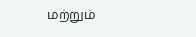மற்றும்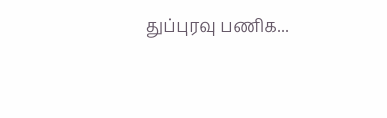துப்புரவு பணிக...